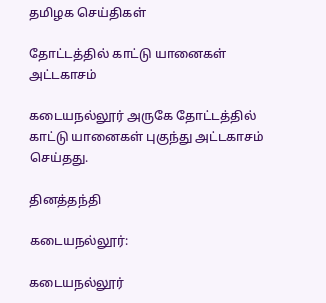தமிழக செய்திகள்

தோட்டத்தில் காட்டு யானைகள் அட்டகாசம்

கடையநல்லூர் அருகே தோட்டத்தில் காட்டு யானைகள் புகுந்து அட்டகாசம் செய்தது.

தினத்தந்தி

கடையநல்லூர்:

கடையநல்லூர்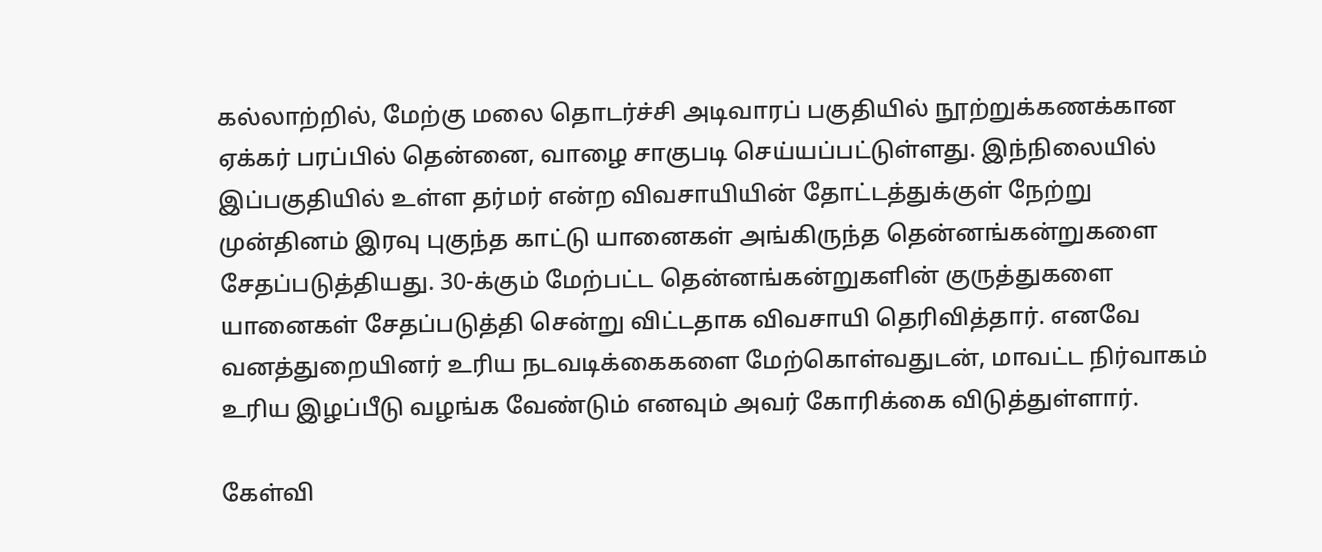கல்லாற்றில், மேற்கு மலை தொடர்ச்சி அடிவாரப் பகுதியில் நூற்றுக்கணக்கான ஏக்கர் பரப்பில் தென்னை, வாழை சாகுபடி செய்யப்பட்டுள்ளது. இந்நிலையில் இப்பகுதியில் உள்ள தர்மர் என்ற விவசாயியின் தோட்டத்துக்குள் நேற்று முன்தினம் இரவு புகுந்த காட்டு யானைகள் அங்கிருந்த தென்னங்கன்றுகளை சேதப்படுத்தியது. 30-க்கும் மேற்பட்ட தென்னங்கன்றுகளின் குருத்துகளை யானைகள் சேதப்படுத்தி சென்று விட்டதாக விவசாயி தெரிவித்தார். எனவே வனத்துறையினர் உரிய நடவடிக்கைகளை மேற்கொள்வதுடன், மாவட்ட நிர்வாகம் உரிய இழப்பீடு வழங்க வேண்டும் எனவும் அவர் கோரிக்கை விடுத்துள்ளார்.

கேள்வி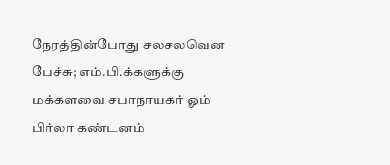நேரத்தின்போது சலசலவென பேச்சு; எம்.பி.க்களுக்கு மக்களவை சபாநாயகர் ஓம் பிர்லா கண்டனம்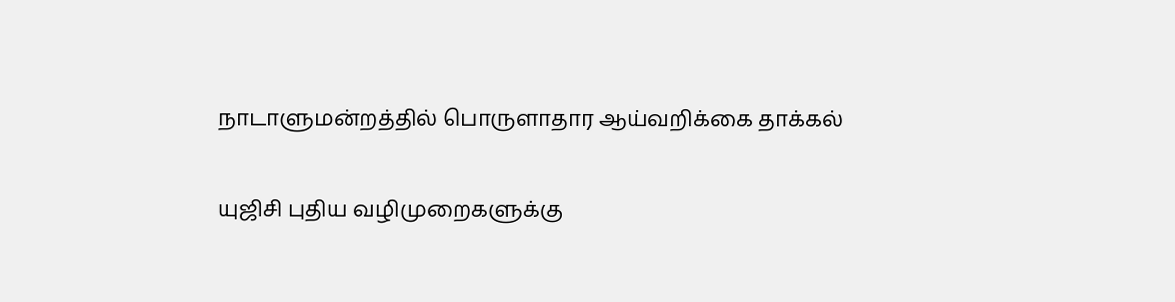நாடாளுமன்றத்தில் பொருளாதார ஆய்வறிக்கை தாக்கல்

யுஜிசி புதிய வழிமுறைகளுக்கு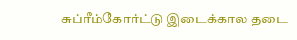சுப்ரீம்கோர்ட்டு இடைக்கால தடை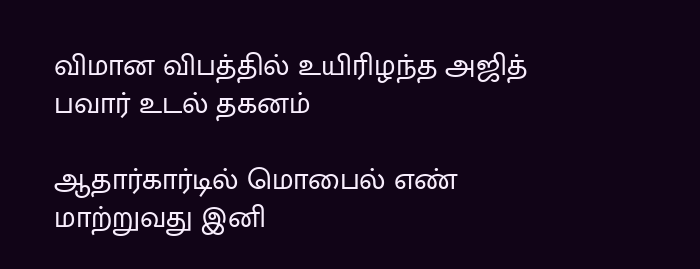விமான விபத்தில் உயிரிழந்த அஜித் பவார் உடல் தகனம்

ஆதார்கார்டில் மொபைல் எண் மாற்றுவது இனி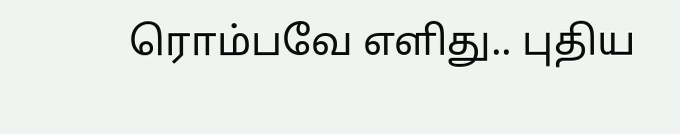ரொம்பவே எளிது.. புதிய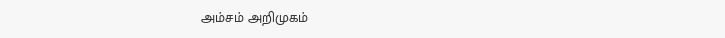அம்சம் அறிமுகம்